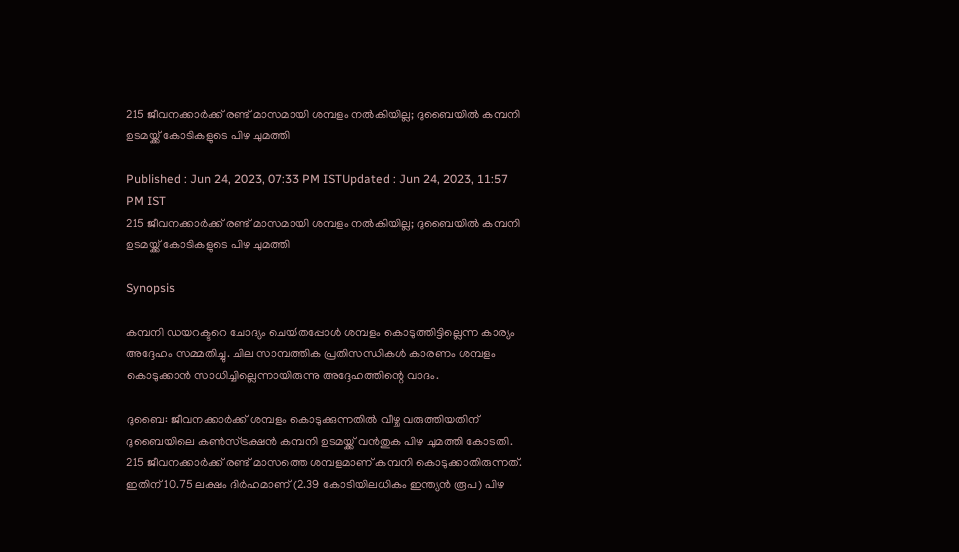215 ജീവനക്കാര്‍ക്ക് രണ്ട് മാസമായി ശമ്പളം നല്‍കിയില്ല; ദുബൈയില്‍ കമ്പനി ഉടമയ്ക്ക് കോടികളുടെ പിഴ ചുമത്തി

Published : Jun 24, 2023, 07:33 PM ISTUpdated : Jun 24, 2023, 11:57 PM IST
215 ജീവനക്കാര്‍ക്ക് രണ്ട് മാസമായി ശമ്പളം നല്‍കിയില്ല; ദുബൈയില്‍ കമ്പനി ഉടമയ്ക്ക് കോടികളുടെ പിഴ ചുമത്തി

Synopsis

കമ്പനി ഡയറക്ടറെ ചോദ്യം ചെയ്‍തപ്പോള്‍ ശമ്പളം കൊടുത്തിട്ടില്ലെന്ന കാര്യം അദ്ദേഹം സമ്മതിച്ചു. ചില സാമ്പത്തിക പ്രതിസന്ധികള്‍ കാരണം ശമ്പളം കൊടുക്കാന്‍ സാധിച്ചില്ലെന്നായിരുന്നു അദ്ദേഹത്തിന്റെ വാദം.

ദുബൈ: ജീവനക്കാര്‍ക്ക് ശമ്പളം കൊടുക്കുന്നതില്‍ വീഴ്ച വരുത്തിയതിന് ദുബൈയിലെ കണ്‍സ്‍ട്രക്ഷന്‍ കമ്പനി ഉടമയ്ക്ക് വന്‍തുക പിഴ ചുമത്തി കോടതി. 215 ജീവനക്കാര്‍ക്ക് രണ്ട് മാസത്തെ ശമ്പളമാണ് കമ്പനി കൊടുക്കാതിരുന്നത്. ഇതിന് 10.75 ലക്ഷം ദിര്‍ഹമാണ് (2.39 കോടിയിലധികം ഇന്ത്യന്‍ രൂപ) പിഴ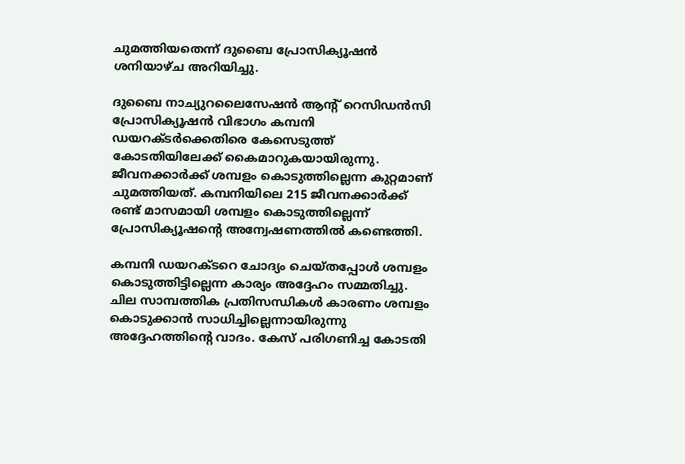ചുമത്തിയതെന്ന് ദുബൈ പ്രോസിക്യൂഷന്‍ ശനിയാഴ്ച അറിയിച്ചു.

ദുബൈ നാച്യുറലൈസേഷന്‍ ആന്റ് റെസിഡന്‍സി പ്രോസിക്യൂഷന്‍ വിഭാഗം കമ്പനി ഡയറക്ടര്‍ക്കെതിരെ കേസെടുത്ത് കോടതിയിലേക്ക് കൈമാറുകയായിരുന്നു. ജീവനക്കാര്‍ക്ക് ശമ്പളം കൊടുത്തില്ലെന്ന കുറ്റമാണ് ചുമത്തിയത്. കമ്പനിയിലെ 215 ജീവനക്കാര്‍ക്ക് രണ്ട് മാസമായി ശമ്പളം കൊടുത്തില്ലെന്ന് പ്രോസിക്യൂഷന്റെ അന്വേഷണത്തില്‍ കണ്ടെത്തി.

കമ്പനി ഡയറക്ടറെ ചോദ്യം ചെയ്‍തപ്പോള്‍ ശമ്പളം കൊടുത്തിട്ടില്ലെന്ന കാര്യം അദ്ദേഹം സമ്മതിച്ചു. ചില സാമ്പത്തിക പ്രതിസന്ധികള്‍ കാരണം ശമ്പളം കൊടുക്കാന്‍ സാധിച്ചില്ലെന്നായിരുന്നു അദ്ദേഹത്തിന്റെ വാദം. കേസ് പരിഗണിച്ച കോടതി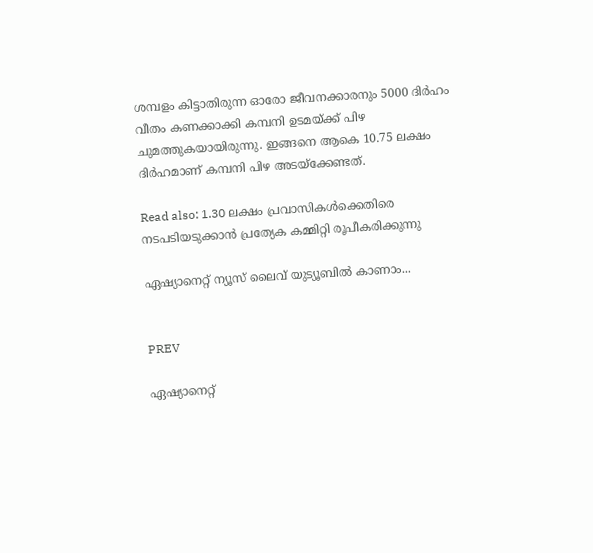ശമ്പളം കിട്ടാതിരുന്ന ഓരോ ജീവനക്കാരനും 5000 ദിര്‍ഹം വീതം കണക്കാക്കി കമ്പനി ഉടമയ്ക്ക് പിഴ ചുമത്തുകയായിരുന്നു. ഇങ്ങനെ ആകെ 10.75 ലക്ഷം ദിര്‍ഹമാണ് കമ്പനി പിഴ അടയ്ക്കേണ്ടത്.

Read also: 1.30 ലക്ഷം പ്രവാസികള്‍ക്കെതിരെ നടപടിയടുക്കാന്‍ പ്രത്യേക കമ്മിറ്റി രൂപീകരിക്കുന്നു

ഏഷ്യാനെറ്റ് ന്യൂസ് ലൈവ് യുട്യൂബില്‍ കാണാം...


PREV

ഏഷ്യാനെറ്റ്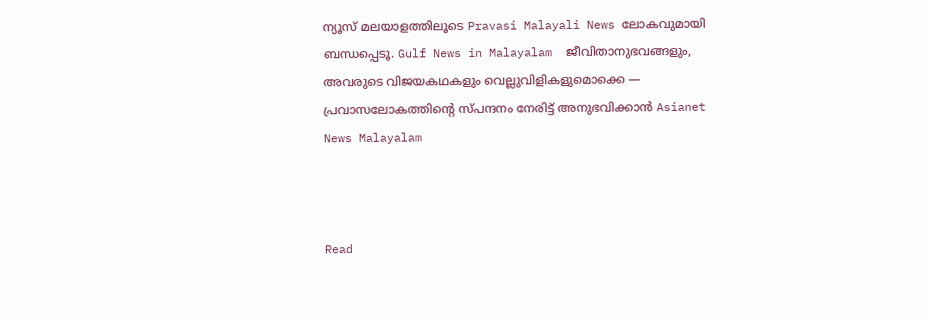ന്യൂസ് മലയാളത്തിലൂടെ Pravasi Malayali News ലോകവുമായി ബന്ധപ്പെടൂ. Gulf News in Malayalam  ജീവിതാനുഭവങ്ങളും, അവരുടെ വിജയകഥകളും വെല്ലുവിളികളുമൊക്കെ — പ്രവാസലോകത്തിന്റെ സ്പന്ദനം നേരിട്ട് അനുഭവിക്കാൻ Asianet News Malayalam



Read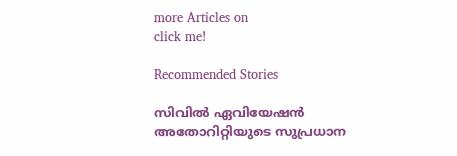more Articles on
click me!

Recommended Stories

സിവിൽ ഏവിയേഷൻ അതോറിറ്റിയുടെ സുപ്രധാന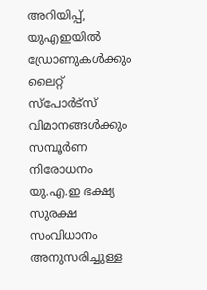അറിയിപ്പ്, യുഎഇയിൽ ഡ്രോണുകൾക്കും ലൈറ്റ് സ്പോർട്സ് വിമാനങ്ങൾക്കും സമ്പൂർണ നിരോധനം
യു.എ.ഇ ഭക്ഷ്യ സുരക്ഷ സംവിധാനം അനുസരിച്ചുള്ള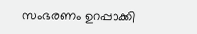സംഭരണം ഉറപ്പാക്കി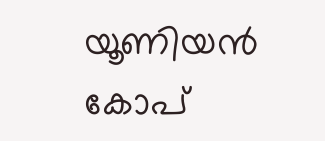യൂണിയൻ കോപ്